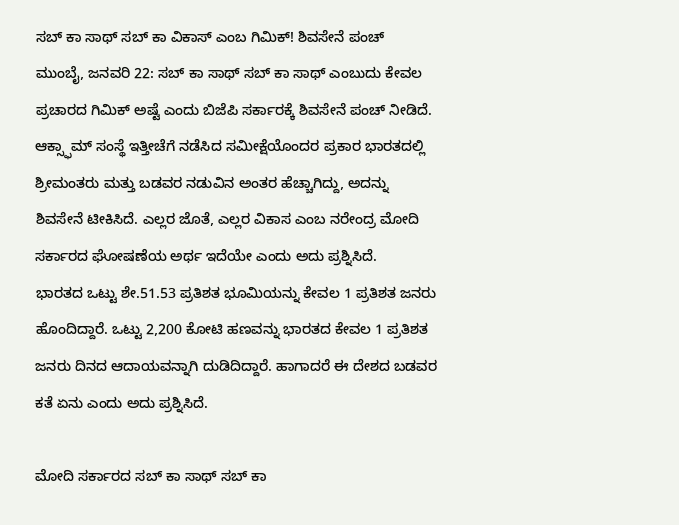ಸಬ್ ಕಾ ಸಾಥ್ ಸಬ್ ಕಾ ವಿಕಾಸ್ ಎಂಬ ಗಿಮಿಕ್! ಶಿವಸೇನೆ ಪಂಚ್
ಮುಂಬೈ, ಜನವರಿ 22: ಸಬ್ ಕಾ ಸಾಥ್ ಸಬ್ ಕಾ ಸಾಥ್ ಎಂಬುದು ಕೇವಲ ಪ್ರಚಾರದ ಗಿಮಿಕ್ ಅಷ್ಟೆ ಎಂದು ಬಿಜೆಪಿ ಸರ್ಕಾರಕ್ಕೆ ಶಿವಸೇನೆ ಪಂಚ್ ನೀಡಿದೆ.
ಆಕ್ಸ್ಫಾಮ್ ಸಂಸ್ಥೆ ಇತ್ತೀಚೆಗೆ ನಡೆಸಿದ ಸಮೀಕ್ಷೆಯೊಂದರ ಪ್ರಕಾರ ಭಾರತದಲ್ಲಿ ಶ್ರೀಮಂತರು ಮತ್ತು ಬಡವರ ನಡುವಿನ ಅಂತರ ಹೆಚ್ಚಾಗಿದ್ದು, ಅದನ್ನು ಶಿವಸೇನೆ ಟೀಕಿಸಿದೆ. ಎಲ್ಲರ ಜೊತೆ, ಎಲ್ಲರ ವಿಕಾಸ ಎಂಬ ನರೇಂದ್ರ ಮೋದಿ ಸರ್ಕಾರದ ಘೋಷಣೆಯ ಅರ್ಥ ಇದೆಯೇ ಎಂದು ಅದು ಪ್ರಶ್ನಿಸಿದೆ.
ಭಾರತದ ಒಟ್ಟು ಶೇ.51.53 ಪ್ರತಿಶತ ಭೂಮಿಯನ್ನು ಕೇವಲ 1 ಪ್ರತಿಶತ ಜನರು ಹೊಂದಿದ್ದಾರೆ. ಒಟ್ಟು 2,200 ಕೋಟಿ ಹಣವನ್ನು ಭಾರತದ ಕೇವಲ 1 ಪ್ರತಿಶತ ಜನರು ದಿನದ ಆದಾಯವನ್ನಾಗಿ ದುಡಿದಿದ್ದಾರೆ. ಹಾಗಾದರೆ ಈ ದೇಶದ ಬಡವರ ಕತೆ ಏನು ಎಂದು ಅದು ಪ್ರಶ್ನಿಸಿದೆ.

ಮೋದಿ ಸರ್ಕಾರದ ಸಬ್ ಕಾ ಸಾಥ್ ಸಬ್ ಕಾ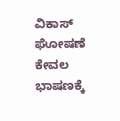ವಿಕಾಸ್ ಘೋಷಣೆ ಕೇವಲ ಭಾಷಣಕ್ಕೆ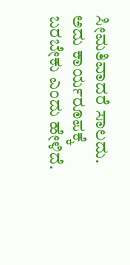ಸೀಮತಿವಾದರೆ ಸಾಲದು. ಅದು ಕಾರ್ಯರೂಪಕ್ಕೆ ಬರಬೇಕು ಎಂದು ಹೇಳಿದೆ.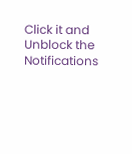Click it and Unblock the Notifications